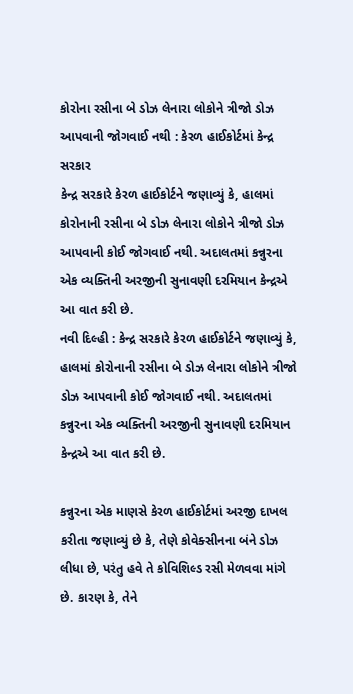કોરોના રસીના બે ડોઝ લેનારા લોકોને ત્રીજો ડોઝ આપવાની જોગવાઈ નથી : કેરળ હાઈકોર્ટમાં કેન્દ્ર સરકાર
કેન્દ્ર સરકારે કેરળ હાઈકોર્ટને જણાવ્યું કે, હાલમાં કોરોનાની રસીના બે ડોઝ લેનારા લોકોને ત્રીજો ડોઝ આપવાની કોઈ જોગવાઈ નથી. અદાલતમાં કન્નુરના એક વ્યક્તિની અરજીની સુનાવણી દરમિયાન કેન્દ્રએ આ વાત કરી છે.
નવી દિલ્હી : કેન્દ્ર સરકારે કેરળ હાઈકોર્ટને જણાવ્યું કે, હાલમાં કોરોનાની રસીના બે ડોઝ લેનારા લોકોને ત્રીજો ડોઝ આપવાની કોઈ જોગવાઈ નથી. અદાલતમાં કન્નુરના એક વ્યક્તિની અરજીની સુનાવણી દરમિયાન કેન્દ્રએ આ વાત કરી છે.

કન્નુરના એક માણસે કેરળ હાઈકોર્ટમાં અરજી દાખલ કરીતા જણાવ્યું છે કે, તેણે કોવેક્સીનના બંને ડોઝ લીધા છે, પરંતુ હવે તે કોવિશિલ્ડ રસી મેળવવા માંગે છે. કારણ કે, તેને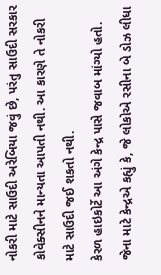નોકરી માટે સાઉદી અરેબિયા જવું છે, પરંતુ સાઉદી સરકાર કોવેક્સીનને માન્યતા આપતી નથી. આ કારણે તે નોકરી માટે સાઉદી જઈ શકતો નથી.
કેરળ હાઇકોર્ટે આ અંગે કેન્દ્ર પાસે જવાબ માંગ્યો હતો. જેના માટે કેન્દ્રએ કહ્યું કે, જે લોકોએ રસીના બે ડોઝ લીધા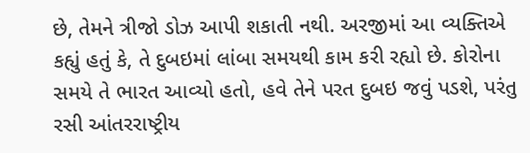છે, તેમને ત્રીજો ડોઝ આપી શકાતી નથી. અરજીમાં આ વ્યક્તિએ કહ્યું હતું કે, તે દુબઇમાં લાંબા સમયથી કામ કરી રહ્યો છે. કોરોના સમયે તે ભારત આવ્યો હતો, હવે તેને પરત દુબઇ જવું પડશે, પરંતુ રસી આંતરરાષ્ટ્રીય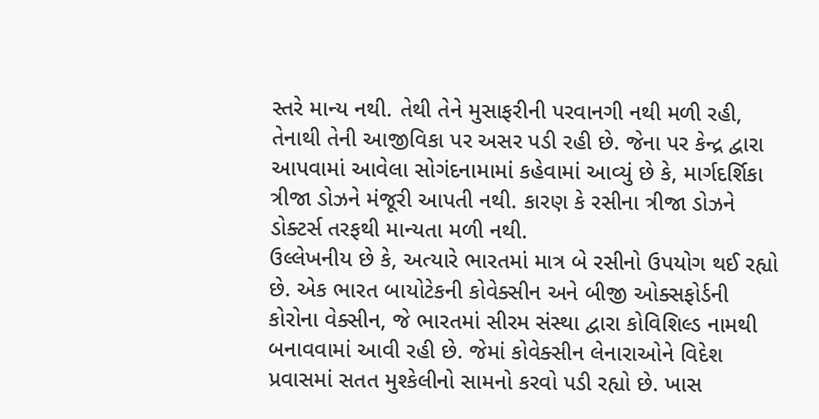સ્તરે માન્ય નથી. તેથી તેને મુસાફરીની પરવાનગી નથી મળી રહી, તેનાથી તેની આજીવિકા પર અસર પડી રહી છે. જેના પર કેન્દ્ર દ્વારા આપવામાં આવેલા સોગંદનામામાં કહેવામાં આવ્યું છે કે, માર્ગદર્શિકા ત્રીજા ડોઝને મંજૂરી આપતી નથી. કારણ કે રસીના ત્રીજા ડોઝને ડોક્ટર્સ તરફથી માન્યતા મળી નથી.
ઉલ્લેખનીય છે કે, અત્યારે ભારતમાં માત્ર બે રસીનો ઉપયોગ થઈ રહ્યો છે. એક ભારત બાયોટેકની કોવેક્સીન અને બીજી ઓક્સફોર્ડની કોરોના વેક્સીન, જે ભારતમાં સીરમ સંસ્થા દ્વારા કોવિશિલ્ડ નામથી બનાવવામાં આવી રહી છે. જેમાં કોવેક્સીન લેનારાઓને વિદેશ પ્રવાસમાં સતત મુશ્કેલીનો સામનો કરવો પડી રહ્યો છે. ખાસ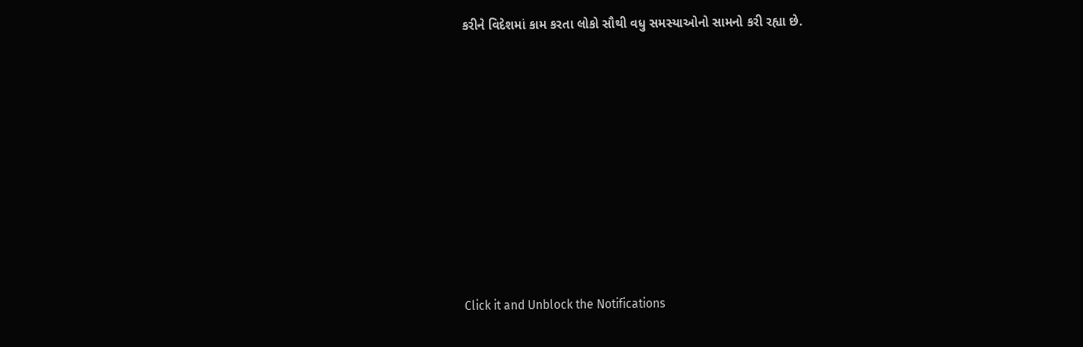કરીને વિદેશમાં કામ કરતા લોકો સૌથી વધુ સમસ્યાઓનો સામનો કરી રહ્યા છે.












Click it and Unblock the Notifications